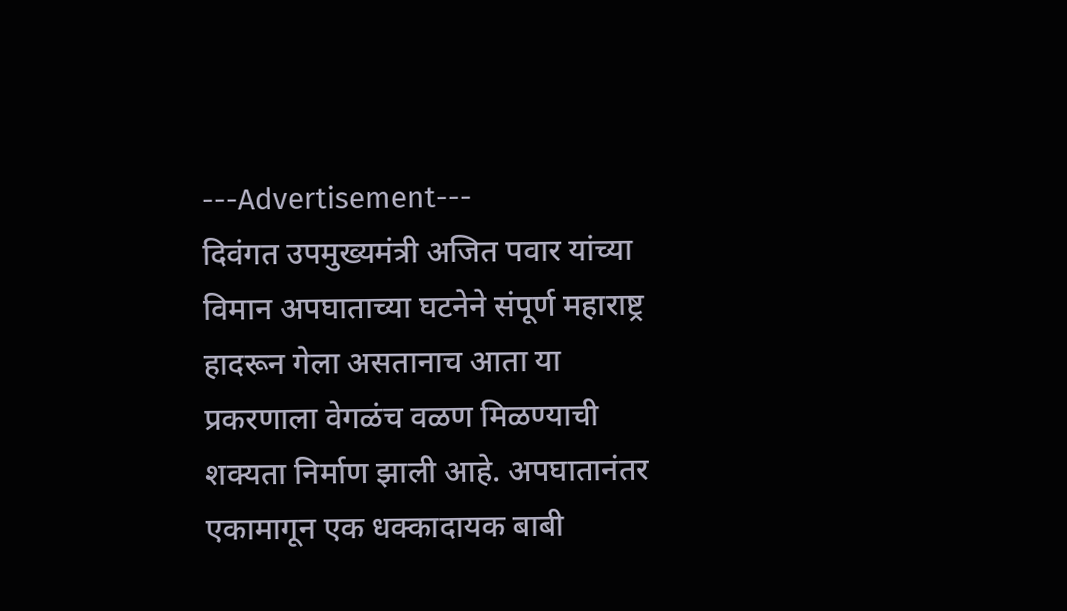---Advertisement---
दिवंगत उपमुख्यमंत्री अजित पवार यांच्या विमान अपघाताच्या घटनेने संपूर्ण महाराष्ट्र हादरून गेला असतानाच आता या प्रकरणाला वेगळंच वळण मिळण्याची शक्यता निर्माण झाली आहे. अपघातानंतर एकामागून एक धक्कादायक बाबी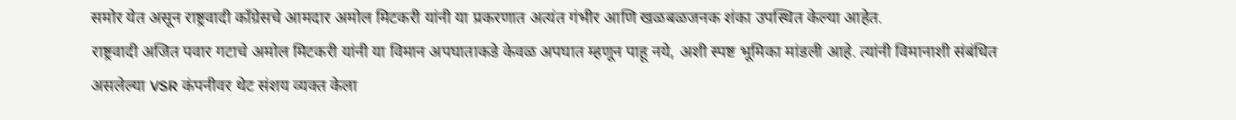समोर येत असून राष्ट्रवादी काँग्रेसचे आमदार अमोल मिटकरी यांनी या प्रकरणात अत्यंत गंभीर आणि खळबळजनक शंका उपस्थित केल्या आहेत.
राष्ट्रवादी अजित पवार गटाचे अमोल मिटकरी यांनी या विमान अपघाताकडे केवळ अपघात म्हणून पाहू नये, अशी स्पष्ट भूमिका मांडली आहे. त्यांनी विमानाशी संबंधित असलेल्या VSR कंपनीवर थेट संशय व्यक्त केला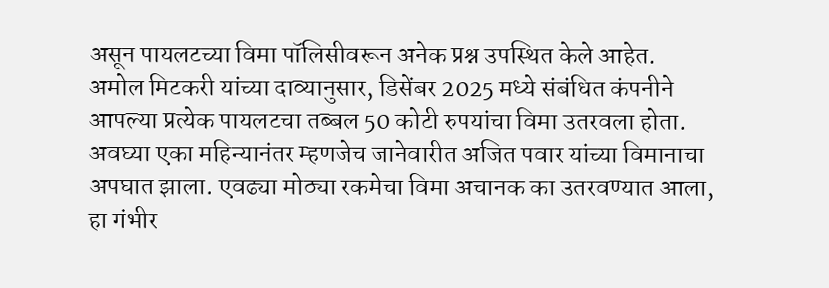असून पायलटच्या विमा पॉलिसीवरून अनेक प्रश्न उपस्थित केले आहेत.
अमोल मिटकरी यांच्या दाव्यानुसार, डिसेंबर 2025 मध्ये संबंधित कंपनीने आपल्या प्रत्येक पायलटचा तब्बल 50 कोटी रुपयांचा विमा उतरवला होता. अवघ्या एका महिन्यानंतर म्हणजेच जानेवारीत अजित पवार यांच्या विमानाचा अपघात झाला. एवढ्या मोठ्या रकमेचा विमा अचानक का उतरवण्यात आला, हा गंभीर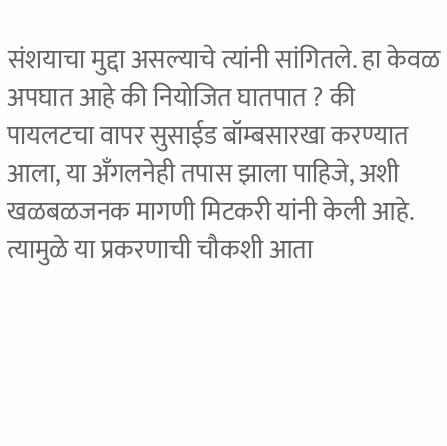संशयाचा मुद्दा असल्याचे त्यांनी सांगितले. हा केवळ अपघात आहे की नियोजित घातपात ? की पायलटचा वापर सुसाईड बॉम्बसारखा करण्यात आला, या अँगलनेही तपास झाला पाहिजे, अशी खळबळजनक मागणी मिटकरी यांनी केली आहे. त्यामुळे या प्रकरणाची चौकशी आता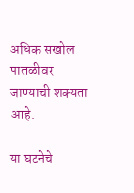अधिक सखोल पातळीवर जाण्याची शक्यता आहे.

या घटनेचे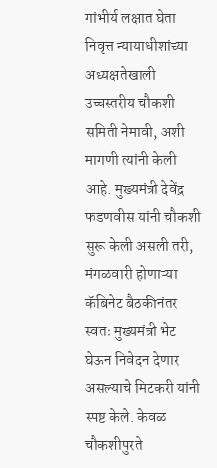गांभीर्य लक्षात घेता निवृत्त न्यायाधीशांच्या अध्यक्षतेखाली उच्चस्तरीय चौकशी समिती नेमावी, अशी मागणी त्यांनी केली आहे. मुख्यमंत्री देवेंद्र फडणवीस यांनी चौकशी सुरू केली असली तरी, मंगळवारी होणाऱ्या कॅबिनेट बैठकीनंतर स्वतः मुख्यमंत्री भेट घेऊन निवेदन देणार असल्याचे मिटकरी यांनी स्पष्ट केले. केवळ चौकशीपुरते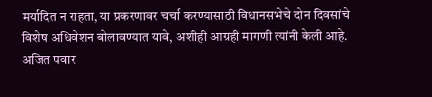मर्यादित न राहता, या प्रकरणावर चर्चा करण्यासाठी विधानसभेचे दोन दिवसांचे विशेष अधिवेशन बोलावण्यात यावे, अशीही आग्रही मागणी त्यांनी केली आहे.
अजित पवार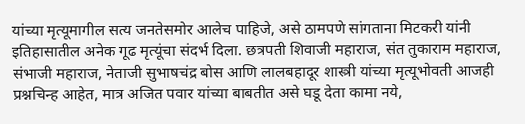यांच्या मृत्यूमागील सत्य जनतेसमोर आलेच पाहिजे, असे ठामपणे सांगताना मिटकरी यांनी इतिहासातील अनेक गूढ मृत्यूंचा संदर्भ दिला. छत्रपती शिवाजी महाराज, संत तुकाराम महाराज, संभाजी महाराज, नेताजी सुभाषचंद्र बोस आणि लालबहादूर शास्त्री यांच्या मृत्यूभोवती आजही प्रश्नचिन्ह आहेत, मात्र अजित पवार यांच्या बाबतीत असे घडू देता कामा नये,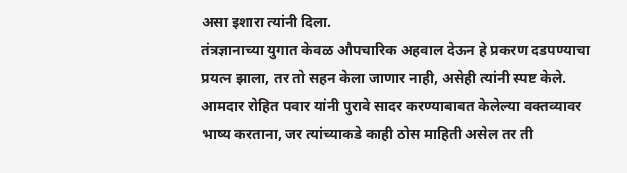असा इशारा त्यांनी दिला.
तंत्रज्ञानाच्या युगात केवळ औपचारिक अहवाल देऊन हे प्रकरण दडपण्याचा प्रयत्न झाला, तर तो सहन केला जाणार नाही, असेही त्यांनी स्पष्ट केले. आमदार रोहित पवार यांनी पुरावे सादर करण्याबाबत केलेल्या वक्तव्यावर भाष्य करताना, जर त्यांच्याकडे काही ठोस माहिती असेल तर ती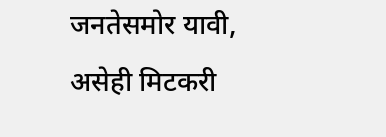जनतेसमोर यावी, असेही मिटकरी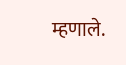म्हणाले.